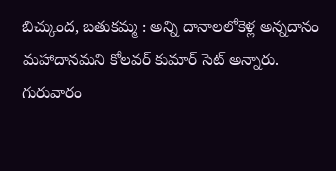బిచ్కుంద, బతుకమ్మ : అన్ని దానాలలోకెళ్ల అన్నదానం మహాదానమని కోలవర్ కుమార్ సెట్ అన్నారు. గురువారం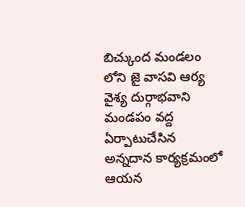బిచ్కుంద మండలం లోని జై వాసవి ఆర్య వైశ్య దుర్గాభవాని మండపం వద్ద ఏర్పాటుచేసిన అన్నదాన కార్యక్రమంలో ఆయన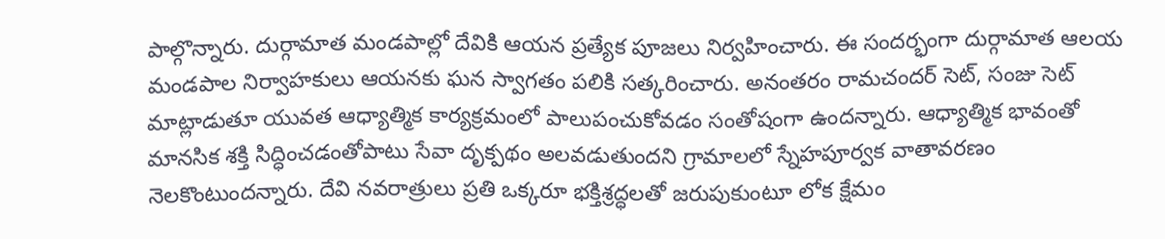పాల్గొన్నారు. దుర్గామాత మండపాల్లో దేవికి ఆయన ప్రత్యేక పూజలు నిర్వహించారు. ఈ సందర్భంగా దుర్గామాత ఆలయ మండపాల నిర్వాహకులు ఆయనకు ఘన స్వాగతం పలికి సత్కరించారు. అనంతరం రామచందర్ సెట్, సంజు సెట్ మాట్లాడుతూ యువత ఆధ్యాత్మిక కార్యక్రమంలో పాలుపంచుకోవడం సంతోషంగా ఉందన్నారు. ఆధ్యాత్మిక భావంతో మానసిక శక్తి సిద్ధించడంతోపాటు సేవా దృక్పథం అలవడుతుందని గ్రామాలలో స్నేహపూర్వక వాతావరణం నెలకొంటుందన్నారు. దేవి నవరాత్రులు ప్రతి ఒక్కరూ భక్తిశ్రద్ధలతో జరుపుకుంటూ లోక క్షేమం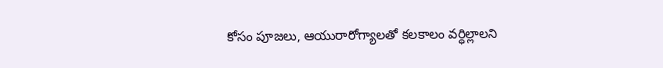కోసం పూజలు, ఆయురారోగ్యాలతో కలకాలం వర్ధిల్లాలని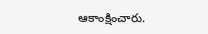ఆకాంక్షించారు.